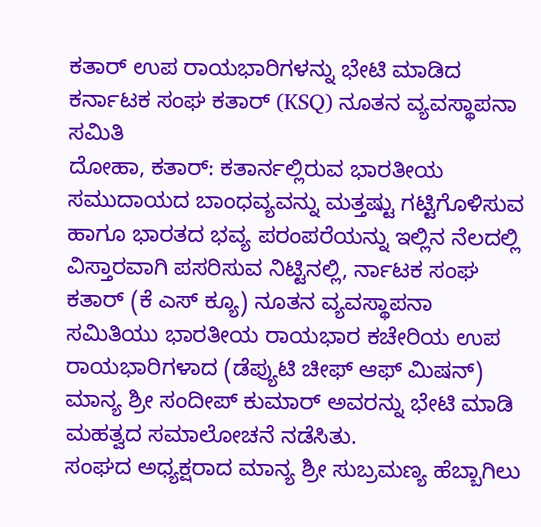ಕತಾರ್ ಉಪ ರಾಯಭಾರಿಗಳನ್ನು ಭೇಟಿ ಮಾಡಿದ ಕರ್ನಾಟಕ ಸಂಘ ಕತಾರ್ (KSQ) ನೂತನ ವ್ಯವಸ್ಥಾಪನಾ ಸಮಿತಿ
ದೋಹಾ, ಕತಾರ್: ಕತಾರ್ನಲ್ಲಿರುವ ಭಾರತೀಯ ಸಮುದಾಯದ ಬಾಂಧವ್ಯವನ್ನು ಮತ್ತಷ್ಟು ಗಟ್ಟಿಗೊಳಿಸುವ ಹಾಗೂ ಭಾರತದ ಭವ್ಯ ಪರಂಪರೆಯನ್ನು ಇಲ್ಲಿನ ನೆಲದಲ್ಲಿ ವಿಸ್ತಾರವಾಗಿ ಪಸರಿಸುವ ನಿಟ್ಟಿನಲ್ಲಿ, ರ್ನಾಟಕ ಸಂಘ ಕತಾರ್ (ಕೆ ಎಸ್ ಕ್ಯೂ) ನೂತನ ವ್ಯವಸ್ಥಾಪನಾ ಸಮಿತಿಯು ಭಾರತೀಯ ರಾಯಭಾರ ಕಚೇರಿಯ ಉಪ ರಾಯಭಾರಿಗಳಾದ (ಡೆಪ್ಯುಟಿ ಚೀಫ್ ಆಫ್ ಮಿಷನ್) ಮಾನ್ಯ ಶ್ರೀ ಸಂದೀಪ್ ಕುಮಾರ್ ಅವರನ್ನು ಭೇಟಿ ಮಾಡಿ ಮಹತ್ವದ ಸಮಾಲೋಚನೆ ನಡೆಸಿತು.
ಸಂಘದ ಅಧ್ಯಕ್ಷರಾದ ಮಾನ್ಯ ಶ್ರೀ ಸುಬ್ರಮಣ್ಯ ಹೆಬ್ಬಾಗಿಲು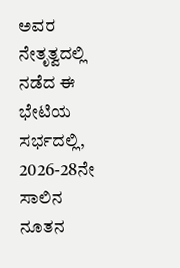ಅವರ ನೇತೃತ್ವದಲ್ಲಿ ನಡೆದ ಈ ಭೇಟಿಯ ಸರ್ಭದಲ್ಲಿ, 2026-28ನೇ ಸಾಲಿನ ನೂತನ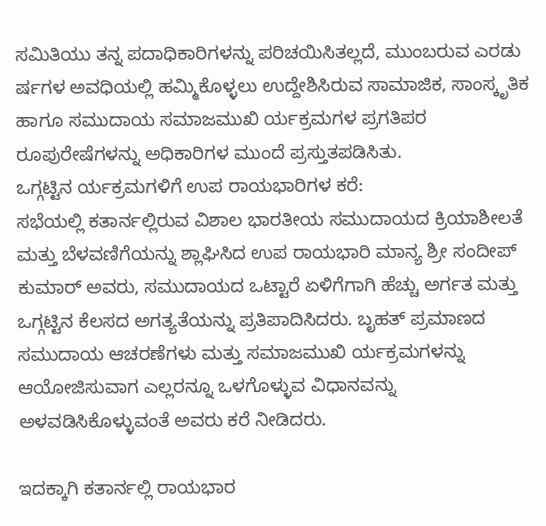ಸಮಿತಿಯು ತನ್ನ ಪದಾಧಿಕಾರಿಗಳನ್ನು ಪರಿಚಯಿಸಿತಲ್ಲದೆ, ಮುಂಬರುವ ಎರಡು ರ್ಷಗಳ ಅವಧಿಯಲ್ಲಿ ಹಮ್ಮಿಕೊಳ್ಳಲು ಉದ್ದೇಶಿಸಿರುವ ಸಾಮಾಜಿಕ, ಸಾಂಸ್ಕೃತಿಕ ಹಾಗೂ ಸಮುದಾಯ ಸಮಾಜಮುಖಿ ರ್ಯಕ್ರಮಗಳ ಪ್ರಗತಿಪರ ರೂಪುರೇಷೆಗಳನ್ನು ಅಧಿಕಾರಿಗಳ ಮುಂದೆ ಪ್ರಸ್ತುತಪಡಿಸಿತು.
ಒಗ್ಗಟ್ಟಿನ ರ್ಯಕ್ರಮಗಳಿಗೆ ಉಪ ರಾಯಭಾರಿಗಳ ಕರೆ:
ಸಭೆಯಲ್ಲಿ ಕತಾರ್ನಲ್ಲಿರುವ ವಿಶಾಲ ಭಾರತೀಯ ಸಮುದಾಯದ ಕ್ರಿಯಾಶೀಲತೆ ಮತ್ತು ಬೆಳವಣಿಗೆಯನ್ನು ಶ್ಲಾಘಿಸಿದ ಉಪ ರಾಯಭಾರಿ ಮಾನ್ಯ ಶ್ರೀ ಸಂದೀಪ್ ಕುಮಾರ್ ಅವರು, ಸಮುದಾಯದ ಒಟ್ಟಾರೆ ಏಳಿಗೆಗಾಗಿ ಹೆಚ್ಚು ಅರ್ಗತ ಮತ್ತು ಒಗ್ಗಟ್ಟಿನ ಕೆಲಸದ ಅಗತ್ಯತೆಯನ್ನು ಪ್ರತಿಪಾದಿಸಿದರು. ಬೃಹತ್ ಪ್ರಮಾಣದ ಸಮುದಾಯ ಆಚರಣೆಗಳು ಮತ್ತು ಸಮಾಜಮುಖಿ ರ್ಯಕ್ರಮಗಳನ್ನು ಆಯೋಜಿಸುವಾಗ ಎಲ್ಲರನ್ನೂ ಒಳಗೊಳ್ಳುವ ವಿಧಾನವನ್ನು ಅಳವಡಿಸಿಕೊಳ್ಳುವಂತೆ ಅವರು ಕರೆ ನೀಡಿದರು.

ಇದಕ್ಕಾಗಿ ಕತಾರ್ನಲ್ಲಿ ರಾಯಭಾರ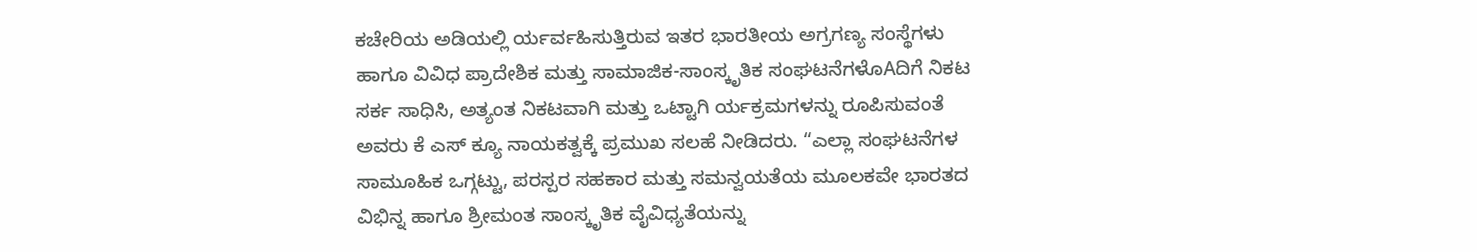ಕಚೇರಿಯ ಅಡಿಯಲ್ಲಿ ರ್ಯರ್ವಹಿಸುತ್ತಿರುವ ಇತರ ಭಾರತೀಯ ಅಗ್ರಗಣ್ಯ ಸಂಸ್ಥೆಗಳು ಹಾಗೂ ವಿವಿಧ ಪ್ರಾದೇಶಿಕ ಮತ್ತು ಸಾಮಾಜಿಕ-ಸಾಂಸ್ಕೃತಿಕ ಸಂಘಟನೆಗಳೊAದಿಗೆ ನಿಕಟ ಸರ್ಕ ಸಾಧಿಸಿ, ಅತ್ಯಂತ ನಿಕಟವಾಗಿ ಮತ್ತು ಒಟ್ಟಾಗಿ ರ್ಯಕ್ರಮಗಳನ್ನು ರೂಪಿಸುವಂತೆ ಅವರು ಕೆ ಎಸ್ ಕ್ಯೂ ನಾಯಕತ್ವಕ್ಕೆ ಪ್ರಮುಖ ಸಲಹೆ ನೀಡಿದರು. “ಎಲ್ಲಾ ಸಂಘಟನೆಗಳ ಸಾಮೂಹಿಕ ಒಗ್ಗಟ್ಟು, ಪರಸ್ಪರ ಸಹಕಾರ ಮತ್ತು ಸಮನ್ವಯತೆಯ ಮೂಲಕವೇ ಭಾರತದ ವಿಭಿನ್ನ ಹಾಗೂ ಶ್ರೀಮಂತ ಸಾಂಸ್ಕೃತಿಕ ವೈವಿಧ್ಯತೆಯನ್ನು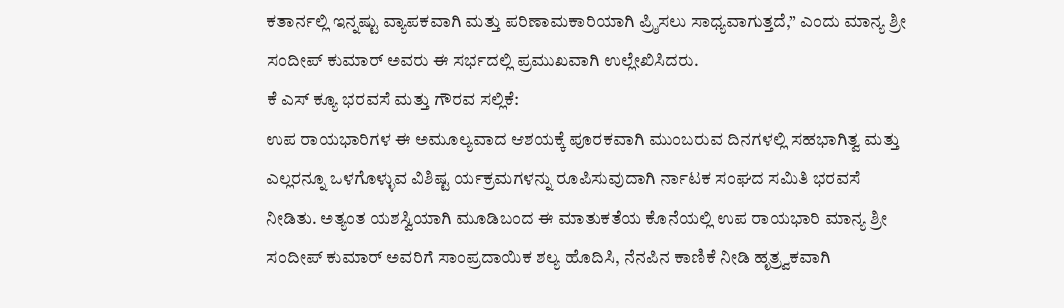ಕತಾರ್ನಲ್ಲಿ ಇನ್ನಷ್ಟು ವ್ಯಾಪಕವಾಗಿ ಮತ್ತು ಪರಿಣಾಮಕಾರಿಯಾಗಿ ಪ್ರ್ಶಿಸಲು ಸಾಧ್ಯವಾಗುತ್ತದೆ,” ಎಂದು ಮಾನ್ಯ ಶ್ರೀ ಸಂದೀಪ್ ಕುಮಾರ್ ಅವರು ಈ ಸರ್ಭದಲ್ಲಿ ಪ್ರಮುಖವಾಗಿ ಉಲ್ಲೇಖಿಸಿದರು.
ಕೆ ಎಸ್ ಕ್ಯೂ ಭರವಸೆ ಮತ್ತು ಗೌರವ ಸಲ್ಲಿಕೆ:
ಉಪ ರಾಯಭಾರಿಗಳ ಈ ಅಮೂಲ್ಯವಾದ ಆಶಯಕ್ಕೆ ಪೂರಕವಾಗಿ ಮುಂಬರುವ ದಿನಗಳಲ್ಲಿ ಸಹಭಾಗಿತ್ವ ಮತ್ತು ಎಲ್ಲರನ್ನೂ ಒಳಗೊಳ್ಳುವ ವಿಶಿಷ್ಟ ರ್ಯಕ್ರಮಗಳನ್ನು ರೂಪಿಸುವುದಾಗಿ ರ್ನಾಟಕ ಸಂಘದ ಸಮಿತಿ ಭರವಸೆ ನೀಡಿತು. ಅತ್ಯಂತ ಯಶಸ್ವಿಯಾಗಿ ಮೂಡಿಬಂದ ಈ ಮಾತುಕತೆಯ ಕೊನೆಯಲ್ಲಿ ಉಪ ರಾಯಭಾರಿ ಮಾನ್ಯ ಶ್ರೀ ಸಂದೀಪ್ ಕುಮಾರ್ ಅವರಿಗೆ ಸಾಂಪ್ರದಾಯಿಕ ಶಲ್ಯ ಹೊದಿಸಿ, ನೆನಪಿನ ಕಾಣಿಕೆ ನೀಡಿ ಹೃತ್ರ್ವಕವಾಗಿ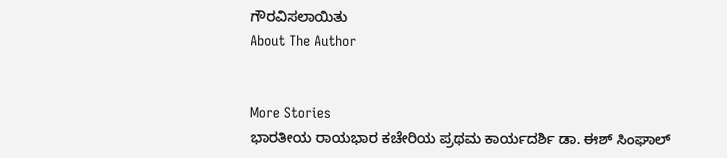ಗೌರವಿಸಲಾಯಿತು
About The Author


More Stories
ಭಾರತೀಯ ರಾಯಭಾರ ಕಚೇರಿಯ ಪ್ರಥಮ ಕಾರ್ಯದರ್ಶಿ ಡಾ. ಈಶ್ ಸಿಂಘಾಲ್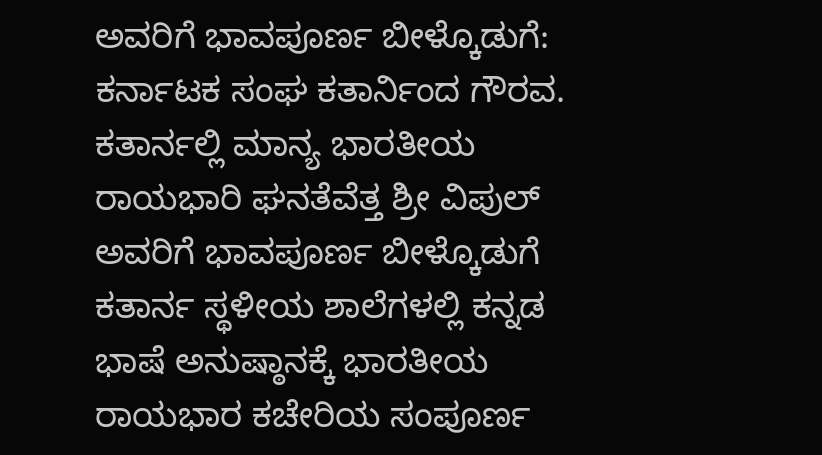ಅವರಿಗೆ ಭಾವಪೂರ್ಣ ಬೀಳ್ಕೊಡುಗೆ: ಕರ್ನಾಟಕ ಸಂಘ ಕತಾರ್ನಿಂದ ಗೌರವ.
ಕತಾರ್ನಲ್ಲಿ ಮಾನ್ಯ ಭಾರತೀಯ ರಾಯಭಾರಿ ಘನತೆವೆತ್ತ ಶ್ರೀ ವಿಪುಲ್ ಅವರಿಗೆ ಭಾವಪೂರ್ಣ ಬೀಳ್ಕೊಡುಗೆ
ಕತಾರ್ನ ಸ್ಥಳೀಯ ಶಾಲೆಗಳಲ್ಲಿ ಕನ್ನಡ ಭಾಷೆ ಅನುಷ್ಠಾನಕ್ಕೆ ಭಾರತೀಯ ರಾಯಭಾರ ಕಚೇರಿಯ ಸಂಪೂರ್ಣ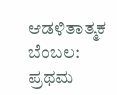ಆಡಳಿತಾತ್ಮಕ ಬೆಂಬಲ: ಪ್ರಥಮ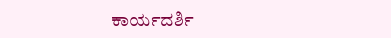ಕಾರ್ಯದರ್ಶಿ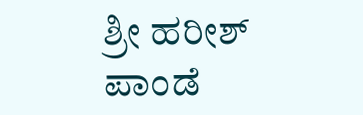ಶ್ರೀ ಹರೀಶ್ ಪಾಂಡೆ